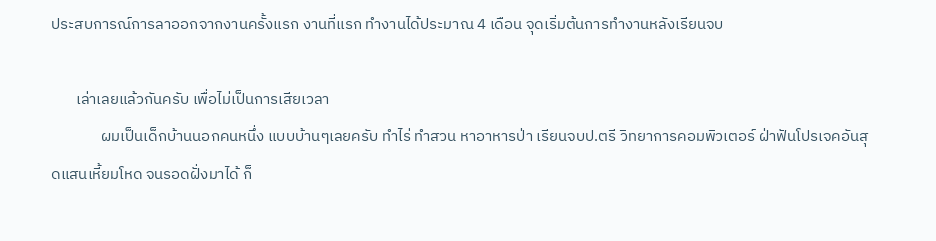ประสบการณ์การลาออกจากงานครั้งแรก งานที่แรก ทำงานได้ประมาณ 4 เดือน จุดเริ่มต้นการทำงานหลังเรียนจบ

       เล่าเลยแล้วกันครับ เพื่อไม่เป็นการเสียเวลา
              ผมเป็นเด็กบ้านนอกคนหนึ่ง แบบบ้านๆเลยครับ ทำไร่ ทำสวน หาอาหารป่า เรียนจบป.ตรี วิทยาการคอมพิวเตอร์ ฝ่าฟันโปรเจคอันสุดแสนเหี้ยมโหด จนรอดฝั่งมาได้ ก็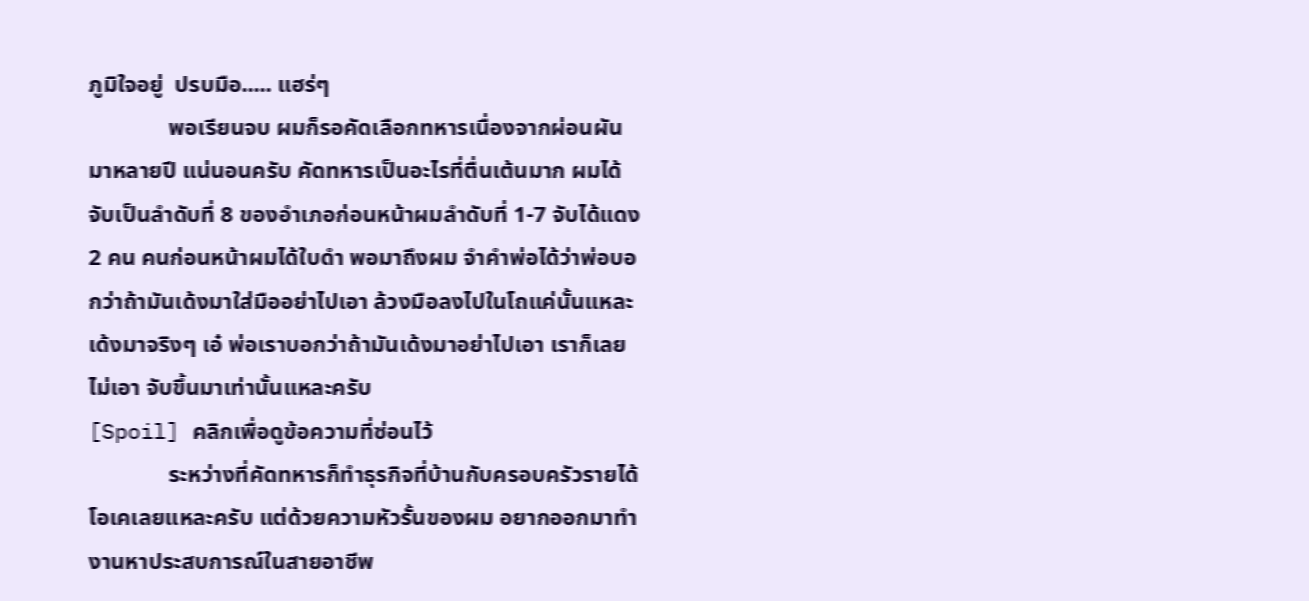ภูมิใจอยู่  ปรบมือ..... แฮร่ๆ
              พอเรียนจบ ผมก็รอคัดเลือกทหารเนื่องจากผ่อนผันมาหลายปี แน่นอนครับ คัดทหารเป็นอะไรที่ตื่นเต้นมาก ผมได้จับเป็นลำดับที่ 8 ของอำเภอก่อนหน้าผมลำดับที่ 1-7 จับได้แดง 2 คน คนก่อนหน้าผมได้ใบดำ พอมาถึงผม จำคำพ่อได้ว่าพ่อบอกว่าถ้ามันเด้งมาใส่มืออย่าไปเอา ล้วงมือลงไปในโถแค่นั้นแหละ เด้งมาจริงๆ เอ๋ พ่อเราบอกว่าถ้ามันเด้งมาอย่าไปเอา เราก็เลยไม่เอา จับขึ้นมาเท่านั้นแหละครับ
[Spoil] คลิกเพื่อดูข้อความที่ซ่อนไว้
              ระหว่างที่คัดทหารก็ทำธุรกิจที่บ้านกับครอบครัวรายได้โอเคเลยแหละครับ แต่ด้วยความหัวรั้นของผม อยากออกมาทำงานหาประสบการณ์ในสายอาชีพ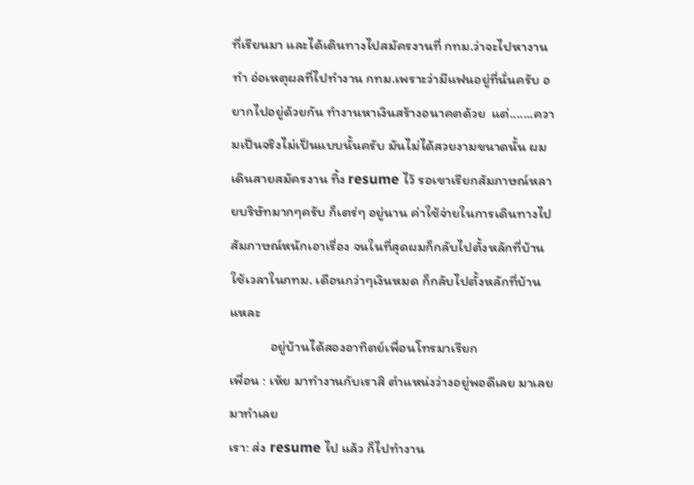ที่เรียนมา และได้เดินทางไปสมัครงานที่ กทม.ว่าจะไปหางานทำ อ่อเหตุผลที่ไปทำงาน กทม.เพราะว่ามีแฟนอยู่ที่นั่นครับ อยากไปอยู่ด้วยกัน ทำงานหาเงินสร้างอนาคตด้วย  แต่.......ความเป็นจริงไม่เป็นแบบนั้นครับ มันไม่ได้สวยงามขนาดนั้น ผมเดินสายสมัครงาน ทิ้ง resume ไว้ รอเขาเรียกสัมภาษณ์หลายบริษัทมากๆครับ ก็เตร่ๆ อยู่นาน ค่าใช้จ่ายในการเดินทางไปสัมภาษณ์หนักเอาเรื่อง จนในที่สุดผมก็กลับไปตั้งหลักที่บ้าน ใช้เวลาในกทม. เดือนกว่าๆเงินหมด ก็กลับไปตั้งหลักที่บ้านแหละ
             อยู่บ้านได้สองอาทิตย์เพื่อนโทรมาเรียก
เพื่อน : เห้ย มาทำงานกับเราสิ ตำแหน่งว่างอยู่พอดีเลย มาเลย มาทำเลย
เรา: ส่ง resume ไป แล้ว ก็ไปทำงาน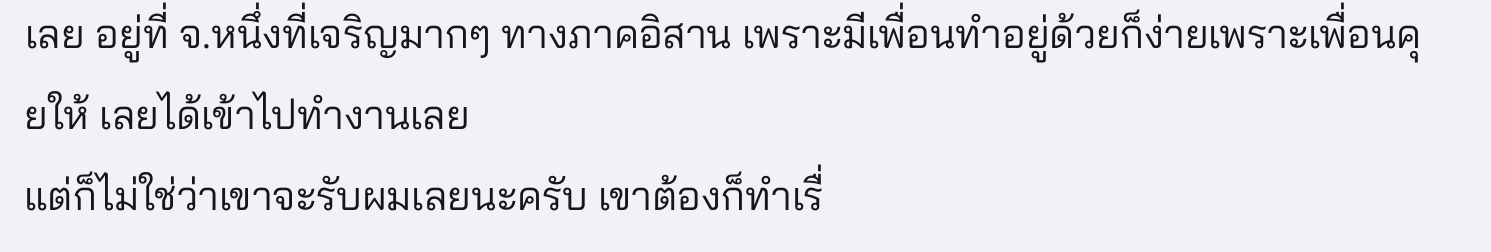เลย อยู่ที่ จ.หนึ่งที่เจริญมากๆ ทางภาคอิสาน เพราะมีเพื่อนทำอยู่ด้วยก็ง่ายเพราะเพื่อนคุยให้ เลยได้เข้าไปทำงานเลย
แต่ก็ไม่ใช่ว่าเขาจะรับผมเลยนะครับ เขาต้องก็ทำเรื่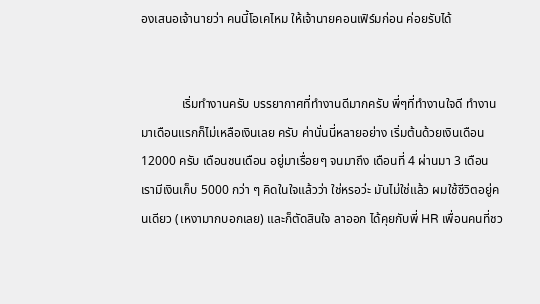องเสนอเจ้านายว่า คนนี้โอเคไหม ให้เจ้านายคอนเฟิร์มก่อน ค่อยรับได้


             เริ่มทำงานครับ บรรยากาศที่ทำงานดีมากครับ พี่ๆที่ทำงานใจดี ทำงานมาเดือนแรกก็ไม่เหลือเงินเลย ครับ ค่านั่นนี่หลายอย่าง เริ่มต้นด้วยเงินเดือน 12000 ครับ เดือนชนเดือน อยู่มาเรื่อยๆ จนมาถึง เดือนที่ 4 ผ่านมา 3 เดือน เรามีเงินเก็บ 5000 กว่า ๆ คิดในใจแล้วว่า ใช่หรอว่ะ มันไม่ใช่แล้ว ผมใช้ชีวิตอยู่คนเดียว (เหงามากบอกเลย) และก็ตัดสินใจ ลาออก ได้คุยกับพี่ HR เพื่อนคนที่ชว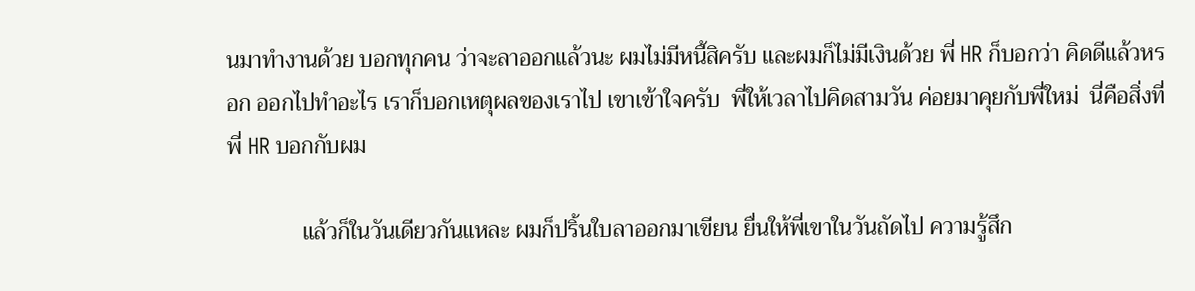นมาทำงานด้วย บอกทุกคน ว่าจะลาออกแล้วนะ ผมไม่มีหนี้สิครับ และผมก็ไม่มีเงินด้วย พี่ HR ก็บอกว่า คิดดีแล้วหรอก ออกไปทำอะไร เราก็บอกเหตุผลของเราไป เขาเข้าใจครับ  พี่ให้เวลาไปคิดสามวัน ค่อยมาคุยกับพี่ใหม่  นี่คือสิ่งที่พี่ HR บอกกับผม

             แล้วก็ในวันเดียวกันแหละ ผมก็ปริ้นใบลาออกมาเขียน ยื่นให้พี่เขาในวันถัดไป ความรู้สึก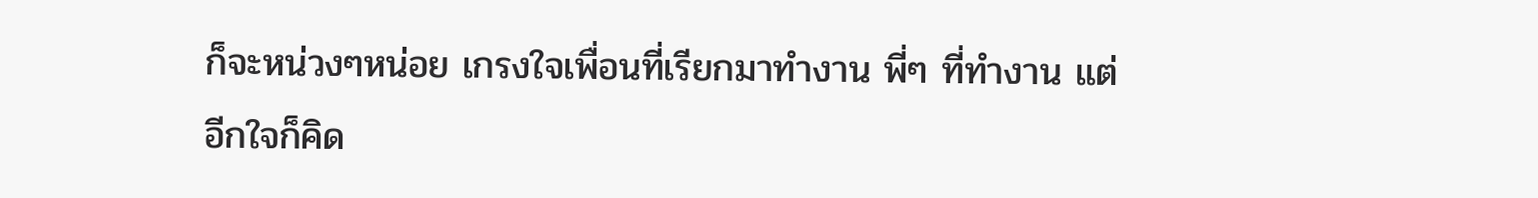ก็จะหน่วงๆหน่อย เกรงใจเพื่อนที่เรียกมาทำงาน พี่ๆ ที่ทำงาน แต่อีกใจก็คิด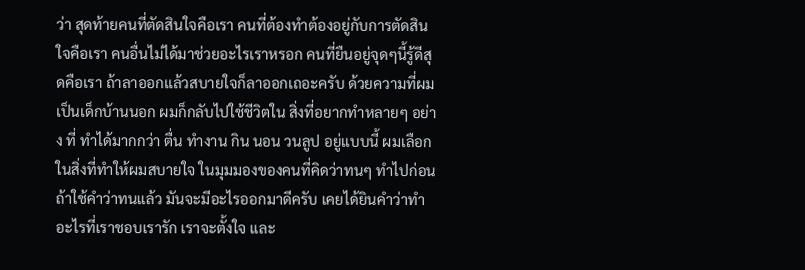ว่า สุดท้ายคนที่ตัดสินใจคือเรา คนที่ต้องทำต้องอยู่กับการตัดสินใจคือเรา คนอื่นไม่ได้มาช่วยอะไรเราหรอก คนที่ยืนอยู่จุดๆนี้รู้ดีสุดคือเรา ถ้าลาออกแล้วสบายใจก็ลาออกเถอะครับ ด้วยความที่ผมเป็นเด็กบ้านนอก ผมก็กลับไปใช้ชีวิตใน สิ่งที่อยากทำหลายๆ อย่าง ที่ ทำได้มากกว่า ตื่น ทำงาน กิน นอน วนลูป อยู่แบบนี้ ผมเลือกในสิ่งที่ทำให้ผมสบายใจ ในมุมมองของคนที่คิดว่าทนๆ ทำไปก่อน ถ้าใช้คำว่าทนแล้ว มันจะมีอะไรออกมาดีครับ เคยได้ยินคำว่าทำอะไรที่เราชอบเรารัก เราจะตั้งใจ และ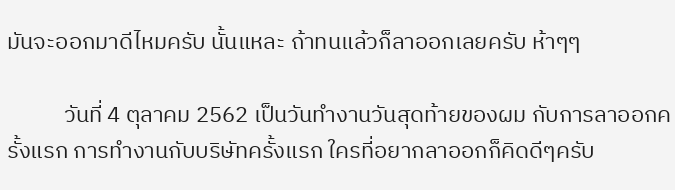มันจะออกมาดีไหมครับ นั้นแหละ ถ้าทนแล้วก็ลาออกเลยครับ ห้าๆๆ

           วันที่ 4 ตุลาคม 2562 เป็นวันทำงานวันสุดท้ายของผม กับการลาออกครั้งแรก การทำงานกับบริษัทครั้งแรก ใครที่อยากลาออกก็คิดดีๆครับ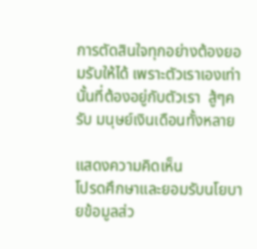การตัดสินใจทุกอย่างต้องยอมรับให้ได้ เพราะตัวเราเองเท่านั้นที่ต้องอยู่กับตัวเรา  สู้ๆครับ มนุษย์เงินเดือนทั้งหลาย

แสดงความคิดเห็น
โปรดศึกษาและยอมรับนโยบายข้อมูลส่ว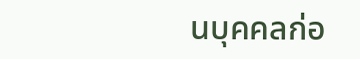นบุคคลก่อ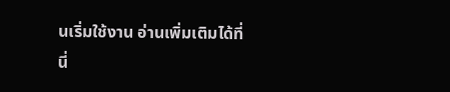นเริ่มใช้งาน อ่านเพิ่มเติมได้ที่นี่